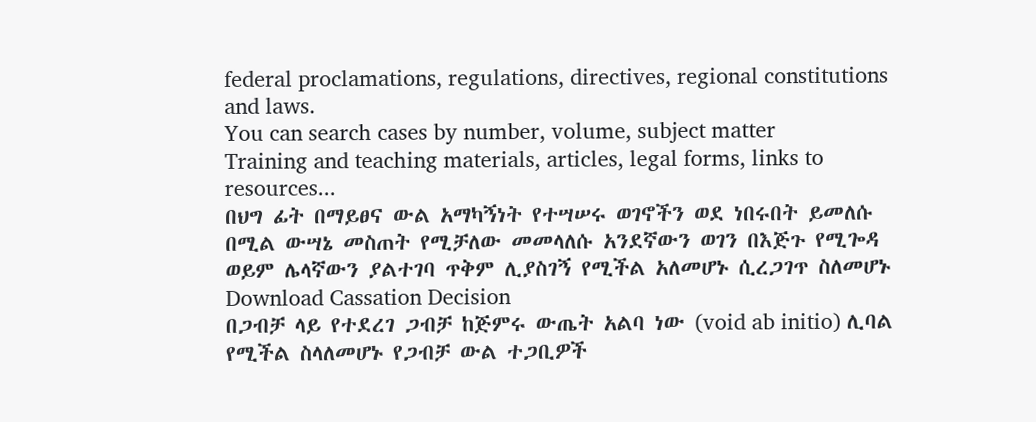federal proclamations, regulations, directives, regional constitutions and laws.
You can search cases by number, volume, subject matter
Training and teaching materials, articles, legal forms, links to resources...
በህግ ፊት በማይፀና ውል አማካኝነት የተሣሠሩ ወገኖችን ወደ ነበሩበት ይመለሱ በሚል ውሣኔ መስጠት የሚቻለው መመላለሱ አንደኛውን ወገን በእጅጉ የሚጐዳ ወይም ሌላኛውን ያልተገባ ጥቅም ሊያስገኝ የሚችል አለመሆኑ ሲረጋገጥ ስለመሆኑ
Download Cassation Decision
በጋብቻ ላይ የተደረገ ጋብቻ ከጅምሩ ውጤት አልባ ነው (void ab initio) ሊባል የሚችል ስላለመሆኑ የጋብቻ ውል ተጋቢዎች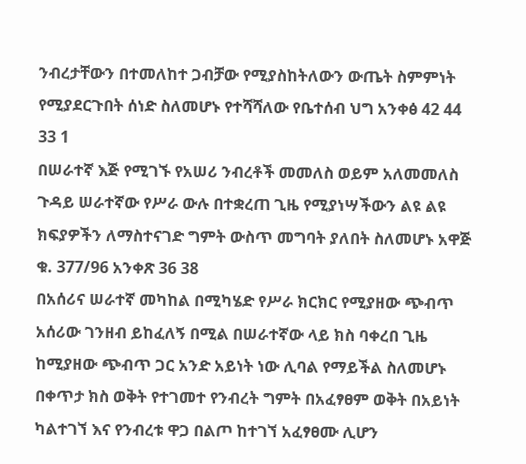ንብረታቸውን በተመለከተ ጋብቻው የሚያስከትለውን ውጤት ስምምነት የሚያደርጉበት ሰነድ ስለመሆኑ የተሻሻለው የቤተሰብ ህግ አንቀፅ 42 44 33 1
በሠራተኛ እጅ የሚገኙ የአሠሪ ንብረቶች መመለስ ወይም አለመመለስ ጉዳይ ሠራተኛው የሥራ ውሉ በተቋረጠ ጊዜ የሚያነሣችውን ልዩ ልዩ ክፍያዎችን ለማስተናገድ ግምት ውስጥ መግባት ያለበት ስለመሆኑ አዋጅ ቁ. 377/96 አንቀጽ 36 38
በአሰሪና ሠራተኛ መካከል በሚካሄድ የሥራ ክርክር የሚያዘው ጭብጥ አሰሪው ገንዘብ ይከፈለኝ በሚል በሠራተኛው ላይ ክስ ባቀረበ ጊዜ ከሚያዘው ጭብጥ ጋር አንድ አይነት ነው ሊባል የማይችል ስለመሆኑ
በቀጥታ ክስ ወቅት የተገመተ የንብረት ግምት በአፈፃፀም ወቅት በአይነት ካልተገኘ እና የንብረቱ ዋጋ በልጦ ከተገኘ አፈፃፀሙ ሊሆን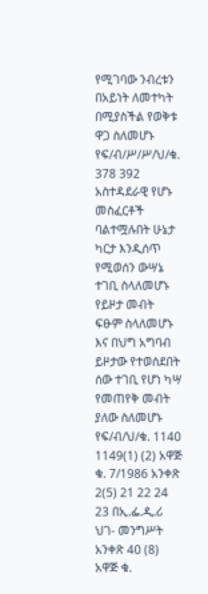የሚገባው ንብረቱን በአይነት ለመተካት በሚያስችል የወቅቱ ዋጋ ስለመሆኑ የፍ/ብ/ሥ/ሥ/ህ/ቁ. 378 392
አስተዳደራዊ የሆኑ መስፈርቶች ባልተሟሉበት ሁኔታ ካርታ እንዲሰጥ የሚወሰን ውሣኔ ተገቢ ስላለመሆኑ
የይዞታ መብት ፍፁም ስላለመሆኑ እና በህግ አግባብ ይዞታው የተወሰደበት ሰው ተገቢ የሆነ ካሣ የመጠየቅ መብት ያለው ስለመሆኑ የፍ/ብ/ህ/ቁ. 114ዐ 1149(1) (2) አዋጅ ቁ. 7/1986 አንቀጽ 2(5) 21 22 24 23 በኢ.ፌ.ዲ.ሪ ህገ- መንግሥት አንቀጽ 4ዐ (8) አዋጅ ቁ.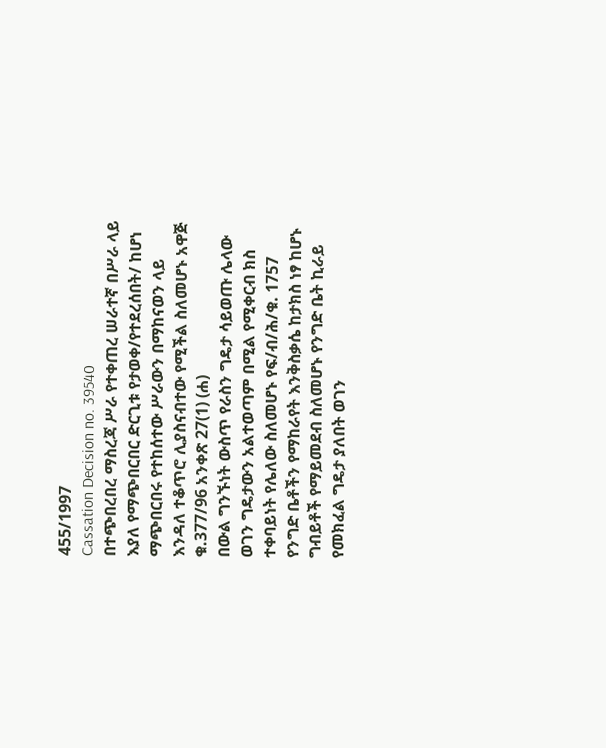455/1997
Cassation Decision no. 39540
በተጭበረበረ ማስረጃ ሥራ የተቀጠረ ሠራተኛ በሥራ ላይ እያለ የማጭበርበር ድርጊቱ የታወቀ/የተደረሰበት/ ከሆነ ማጭበርበሩ የተከሰተው ሥራውን በማከናወን ላይ እንዳለ ተቆጥሮ ሊያስናብተው የሚችል ስለመሆኑ አዋጅ ቁ.377/96 አንቀጽ 27(1) (ሐ)
በውል ግንኙነት ውስጥ የራስን ግዴታ ሳይወጡ ሌላው ወገን ግዴታውን አልተወጣም በሚል የሚቀርብ ክስ ተቀባይነት የሌለው ስለመሆኑ የፍ/ብ/ሕ/ቁ. 1757
የንግድ ቤቶችን የማከራየት እንቅስቃሴ ከታክስ ነፃ ከሆኑ ግብይቶች የማይመደብ ስለመሆኑ የንግድ ቤት ኪራይ የመክፈል ግዴታ ያለበት ወገን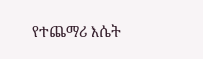የተጨማሪ እሴት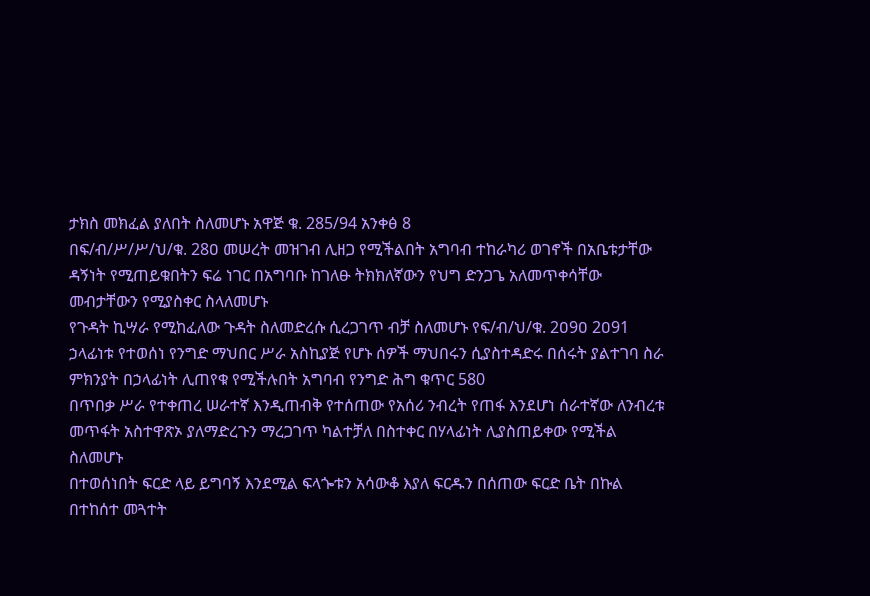ታክስ መክፈል ያለበት ስለመሆኑ አዋጅ ቁ. 285/94 አንቀፅ 8
በፍ/ብ/ሥ/ሥ/ህ/ቁ. 28ዐ መሠረት መዝገብ ሊዘጋ የሚችልበት አግባብ ተከራካሪ ወገኖች በአቤቱታቸው ዳኝነት የሚጠይቁበትን ፍሬ ነገር በአግባቡ ከገለፁ ትክክለኛውን የህግ ድንጋጌ አለመጥቀሳቸው መብታቸውን የሚያስቀር ስላለመሆኑ
የጉዳት ኪሣራ የሚከፈለው ጉዳት ስለመድረሱ ሲረጋገጥ ብቻ ስለመሆኑ የፍ/ብ/ህ/ቁ. 2ዐ9ዐ 2ዐ91
ኃላፊነቱ የተወሰነ የንግድ ማህበር ሥራ አስኪያጅ የሆኑ ሰዎች ማህበሩን ሲያስተዳድሩ በሰሩት ያልተገባ ስራ ምክንያት በኃላፊነት ሊጠየቁ የሚችሉበት አግባብ የንግድ ሕግ ቁጥር 580
በጥበቃ ሥራ የተቀጠረ ሠራተኛ እንዲጠብቅ የተሰጠው የአሰሪ ንብረት የጠፋ እንደሆነ ሰራተኛው ለንብረቱ መጥፋት አስተዋጽኦ ያለማድረጉን ማረጋገጥ ካልተቻለ በስተቀር በሃላፊነት ሊያስጠይቀው የሚችል ስለመሆኑ
በተወሰነበት ፍርድ ላይ ይግባኝ እንደሚል ፍላጐቱን አሳውቆ እያለ ፍርዱን በሰጠው ፍርድ ቤት በኩል በተከሰተ መጓተት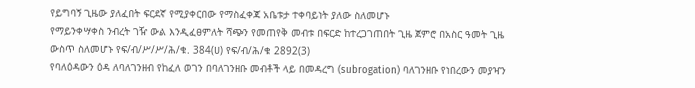የይግባኝ ጊዜው ያለፈበት ፍርደኛ የሚያቀርበው የማስፈቀጃ አቤቱታ ተቀባይነት ያለው ስለመሆኑ
የማይንቀሣቀስ ንብረት ገዥ ውል እንዲፈፀምለት ሻጭን የመጠየቅ መብቱ በፍርድ ከተረጋገጠበት ጊዜ ጀምሮ በአስር ዓመት ጊዜ ውስጥ ስለመሆኑ የፍ/ብ/ሥ/ሥ/ሕ/ቁ. 384(ሀ) የፍ/ብ/ሕ/ቁ 2892(3)
የባለዕዳውን ዕዳ ለባለገንዘብ የከፈለ ወገን በባለገንዘቡ መብቶች ላይ በመዳረግ (subrogation) ባለገንዘቡ የነበረውን መያዣን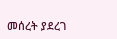መሰረት ያደረገ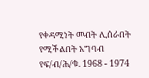የቀዳሚነት መብት ሊሰራበት የሚችልበት አግባብ የፍ/ብ/ሕ/ቁ. 1968 - 1974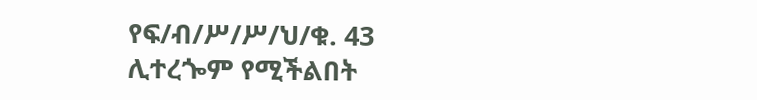የፍ/ብ/ሥ/ሥ/ህ/ቁ. 43 ሊተረጐም የሚችልበት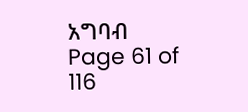አግባብ
Page 61 of 116